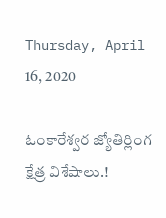Thursday, April 16, 2020

ఓంకారేశ్వర జ్యోతిర్లింగ క్షేత్ర విశేషాలు.!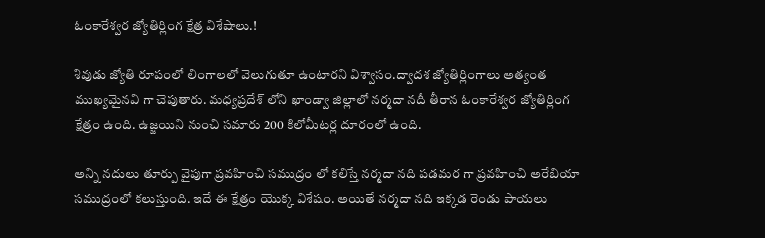ఓంకారేశ్వర జ్యోతిర్లింగ క్షేత్ర విశేషాలు.!

శివుడు జ్యోతి రూపంలో లింగాలలో వెలుగుతూ ఉంటారని విశ్వాసం.ద్వాదశ జ్యోతిర్లింగాలు అత్యంత ముఖ్యమైనవి గా చెపుతారు. మధ్యప్రదేశ్ లోని ఖాండ్వా జిల్లాలో నర్మదా నదీ తీరాన ఓంకారేశ్వర జ్యోతిర్లింగ క్షేత్రం ఉంది. ఉజ్జయిని నుంచి సమారు 200 కిలోమీటర్ల దూరంలో ఉంది.

అన్ని నదులు తూర్పు వైపుగా ప్రవహించి సముద్రం లో కలిస్తే నర్మదా నది పడమర గా ప్రవహించి అరేబియా సముద్రంలో కలుస్తుంది. ఇదే ఈ క్షేత్రం యొక్క విశేషం. అయితే నర్మదా నది ఇక్కడ రెండు పాయలు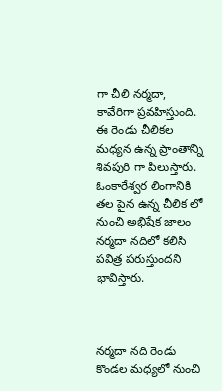గా చీలి నర్మదా, కావేరిగా ప్రవహిస్తుంది. ఈ రెండు చీలికల మధ్యన ఉన్న ప్రాంతాన్ని శివపురి గా పిలుస్తారు. ఓంకారేశ్వర లింగానికి తల పైన ఉన్న చీలిక లో నుంచి అభిషేక జాలం నర్మదా నదిలో కలిసి పవిత్ర పరుస్తుందని భావిస్తారు.



నర్మదా నది రెండు కొండల మధ్యలో నుంచి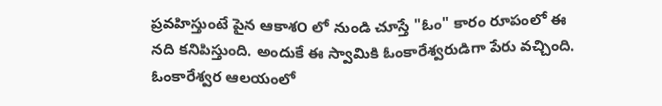ప్రవహిస్తుంటే పైన ఆకాశ౦ లో నుండి చూస్తే "ఓం" కారం రూపంలో ఈ నది కనిపిస్తుంది. అందుకే ఈ స్వామికి ఓంకారేశ్వరుడిగా పేరు వచ్చింది. ఓంకారేశ్వర ఆలయంలో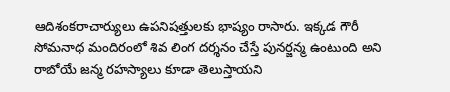ఆదిశంకరాచార్యులు ఉపనిషత్తులకు భాష్యం రాసారు. ఇక్కడ గౌరీ సోమనాధ మందిరంలో శివ లింగ దర్శనం చేస్తే పునర్జన్మ ఉంటుంది అని రాబోయే జన్మ రహస్యాలు కూడా తెలుస్తాయని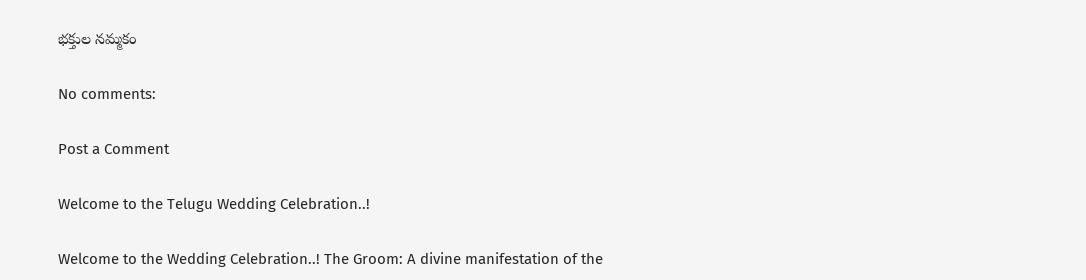భక్తుల నమ్మకం

No comments:

Post a Comment

Welcome to the Telugu Wedding Celebration..!

Welcome to the Wedding Celebration..! The Groom: A divine manifestation of the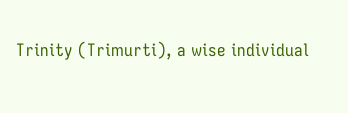Trinity (Trimurti), a wise individual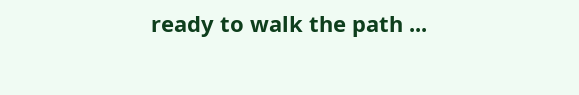ready to walk the path ...